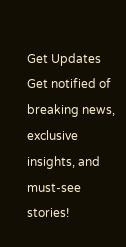Get Updates
Get notified of breaking news, exclusive insights, and must-see stories!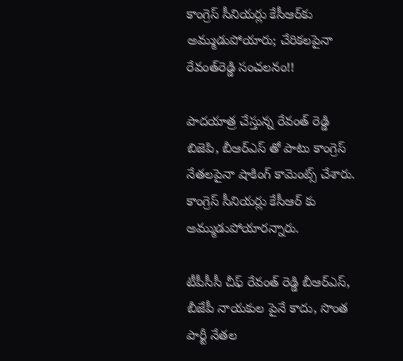కాంగ్రెస్ సీనియర్లు కేసీఆర్‌కు అమ్ముడుపోయారు; చేరికలపైనా రేవంత్‌రెడ్డి సంచలనం!!

పాదయాత్ర చేస్తున్న రేవంత్ రెడ్డి బిజెపి, బీఆర్ఎస్ తో పాటు కాంగ్రెస్ నేతలపైనా షాకింగ్ కామెంట్స్ చేశారు. కాంగ్రెస్ సీనియర్లు కేసీఆర్ కు అమ్ముడుపోయారన్నారు.

టీపీసీసీ చీఫ్ రేవంత్ రెడ్డి బీఆర్ఎస్, బీజేపీ నాయకుల పైనే కాదు, సొంత పార్టీ నేతల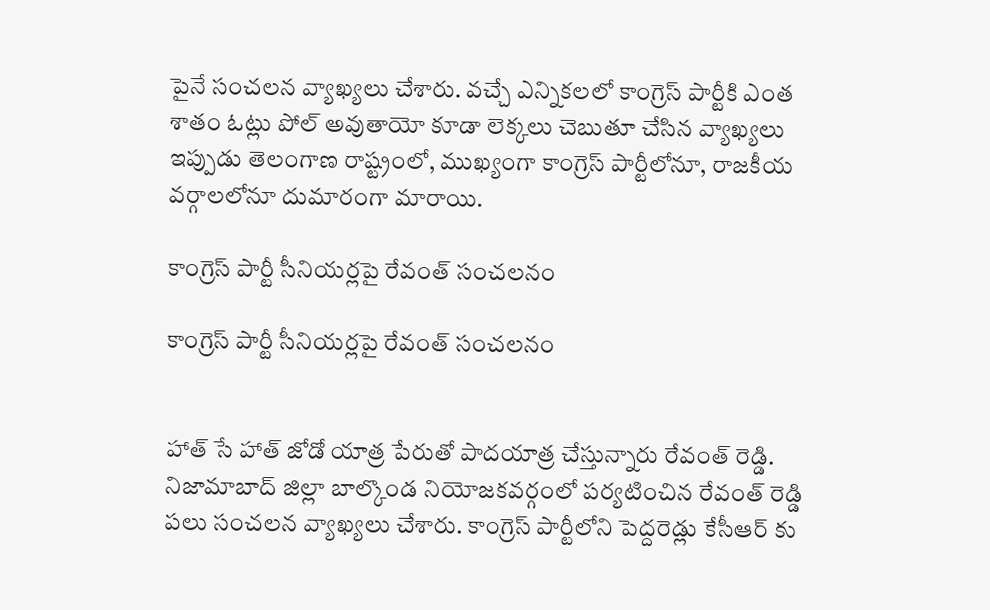పైనే సంచలన వ్యాఖ్యలు చేశారు. వచ్చే ఎన్నికలలో కాంగ్రెస్ పార్టీకి ఎంత శాతం ఓట్లు పోల్ అవుతాయో కూడా లెక్కలు చెబుతూ చేసిన వ్యాఖ్యలు ఇప్పుడు తెలంగాణ రాష్ట్రంలో, ముఖ్యంగా కాంగ్రెస్ పార్టీలోనూ, రాజకీయ వర్గాలలోనూ దుమారంగా మారాయి.

కాంగ్రెస్ పార్టీ సీనియర్లపై రేవంత్ సంచలనం

కాంగ్రెస్ పార్టీ సీనియర్లపై రేవంత్ సంచలనం


హాత్ సే హాత్ జోడో యాత్ర పేరుతో పాదయాత్ర చేస్తున్నారు రేవంత్ రెడ్డి. నిజామాబాద్ జిల్లా బాల్కొండ నియోజకవర్గంలో పర్యటించిన రేవంత్ రెడ్డి పలు సంచలన వ్యాఖ్యలు చేశారు. కాంగ్రెస్ పార్టీలోని పెద్దరెడ్లు కేసీఆర్ కు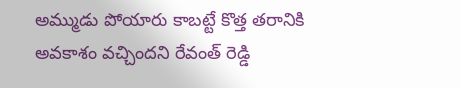అమ్ముడు పోయారు కాబట్టే కొత్త తరానికి అవకాశం వచ్చిందని రేవంత్ రెడ్డి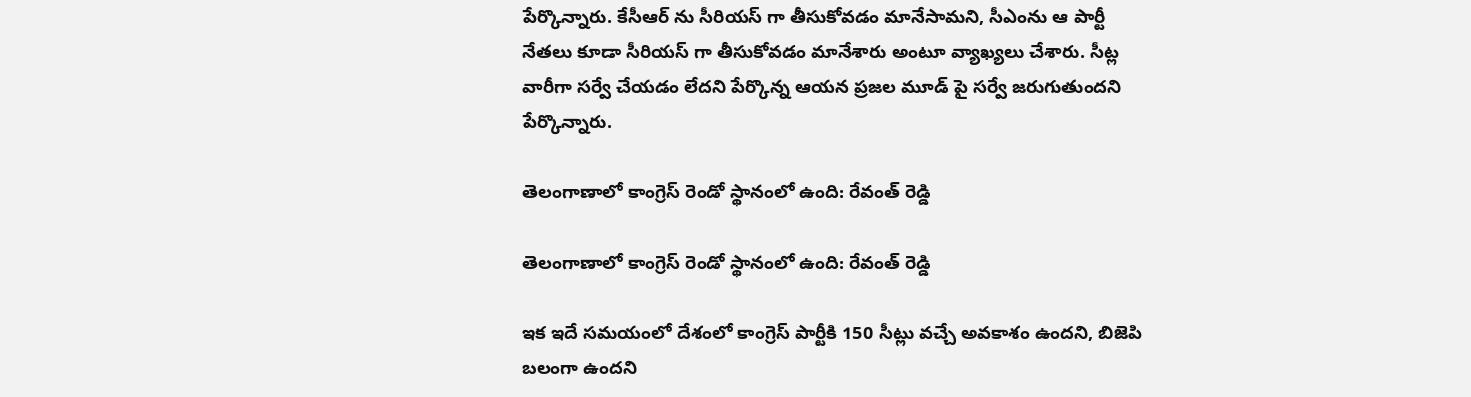పేర్కొన్నారు. కేసీఆర్ ను సీరియస్ గా తీసుకోవడం మానేసామని, సీఎంను ఆ పార్టీ నేతలు కూడా సీరియస్ గా తీసుకోవడం మానేశారు అంటూ వ్యాఖ్యలు చేశారు. సీట్ల వారీగా సర్వే చేయడం లేదని పేర్కొన్న ఆయన ప్రజల మూడ్ పై సర్వే జరుగుతుందని పేర్కొన్నారు.

తెలంగాణాలో కాంగ్రెస్ రెండో స్థానంలో ఉంది: రేవంత్ రెడ్డి

తెలంగాణాలో కాంగ్రెస్ రెండో స్థానంలో ఉంది: రేవంత్ రెడ్డి

ఇక ఇదే సమయంలో దేశంలో కాంగ్రెస్ పార్టీకి 150 సీట్లు వచ్చే అవకాశం ఉందని, బిజెపి బలంగా ఉందని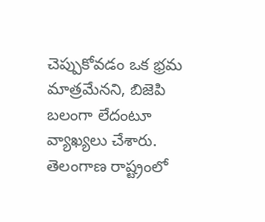చెప్పుకోవడం ఒక భ్రమ మాత్రమేనని, బిజెపి బలంగా లేదంటూ వ్యాఖ్యలు చేశారు. తెలంగాణ రాష్ట్రంలో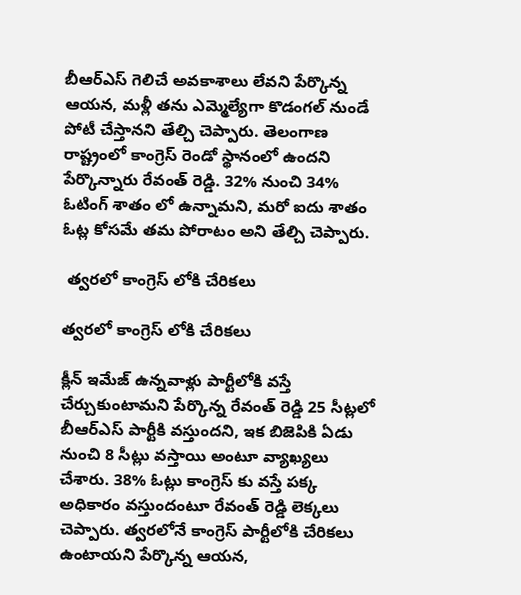బీఆర్ఎస్ గెలిచే అవకాశాలు లేవని పేర్కొన్న ఆయన, మళ్లీ తను ఎమ్మెల్యేగా కొడంగల్ నుండే పోటీ చేస్తానని తేల్చి చెప్పారు. తెలంగాణ రాష్ట్రంలో కాంగ్రెస్ రెండో స్థానంలో ఉందని పేర్కొన్నారు రేవంత్ రెడ్డి. 32% నుంచి 34% ఓటింగ్ శాతం లో ఉన్నామని, మరో ఐదు శాతం ఓట్ల కోసమే తమ పోరాటం అని తేల్చి చెప్పారు.

 త్వరలో కాంగ్రెస్ లోకి చేరికలు

త్వరలో కాంగ్రెస్ లోకి చేరికలు

క్లీన్ ఇమేజ్ ఉన్నవాళ్లు పార్టీలోకి వస్తే చేర్చుకుంటామని పేర్కొన్న రేవంత్ రెడ్డి 25 సీట్లలో బీఆర్ఎస్ పార్టీకి వస్తుందని, ఇక బిజెపికి ఏడు నుంచి 8 సీట్లు వస్తాయి అంటూ వ్యాఖ్యలు చేశారు. 38% ఓట్లు కాంగ్రెస్ కు వస్తే పక్క అధికారం వస్తుందంటూ రేవంత్ రెడ్డి లెక్కలు చెప్పారు. త్వరలోనే కాంగ్రెస్ పార్టీలోకి చేరికలు ఉంటాయని పేర్కొన్న ఆయన,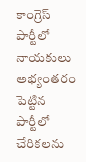కాంగ్రెస్ పార్టీలో నాయకులు అభ్యంతరం పెట్టిన పార్టీలో చేరికలను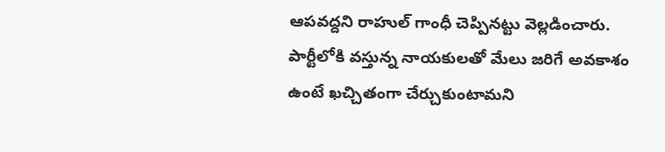ఆపవద్దని రాహుల్ గాంధీ చెప్పినట్టు వెల్లడించారు. పార్టీలోకి వస్తున్న నాయకులతో మేలు జరిగే అవకాశం ఉంటే ఖచ్చితంగా చేర్చుకుంటామని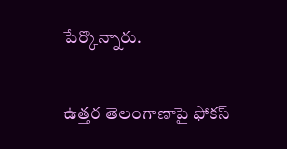పేర్కొన్నారు.

ఉత్తర తెలంగాణాపై ఫోకస్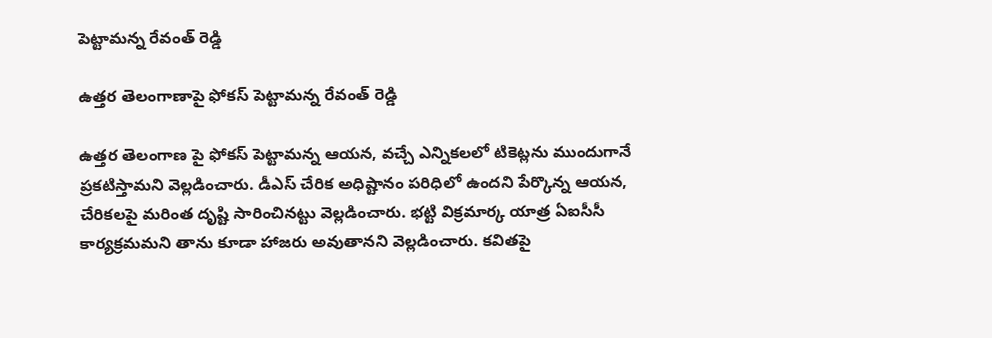పెట్టామన్న రేవంత్ రెడ్డి

ఉత్తర తెలంగాణాపై ఫోకస్ పెట్టామన్న రేవంత్ రెడ్డి

ఉత్తర తెలంగాణ పై ఫోకస్ పెట్టామన్న ఆయన, వచ్చే ఎన్నికలలో టికెట్లను ముందుగానే ప్రకటిస్తామని వెల్లడించారు. డీఎస్ చేరిక అధిష్టానం పరిధిలో ఉందని పేర్కొన్న ఆయన, చేరికలపై మరింత దృష్టి సారించినట్టు వెల్లడించారు. భట్టి విక్రమార్క యాత్ర ఏఐసీసీ కార్యక్రమమని తాను కూడా హాజరు అవుతానని వెల్లడించారు. కవితపై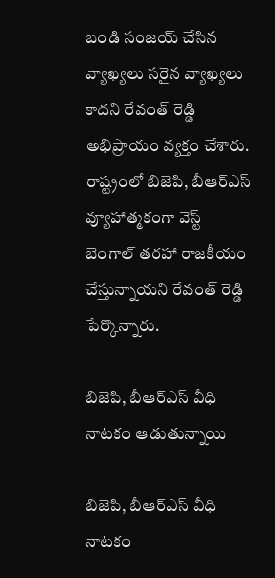బండి సంజయ్ చేసిన వ్యాఖ్యలు సరైన వ్యాఖ్యలు కాదని రేవంత్ రెడ్డి అభిప్రాయం వ్యక్తం చేశారు. రాష్ట్రంలో బిజెపి, బీఆర్ఎస్ వ్యూహాత్మకంగా వెస్ట్ బెంగాల్ తరహా రాజకీయం చేస్తున్నాయని రేవంత్ రెడ్డి పేర్కొన్నారు.

బిజెపి, బీఆర్ఎస్ వీధి నాటకం ఆడుతున్నాయి

బిజెపి, బీఆర్ఎస్ వీధి నాటకం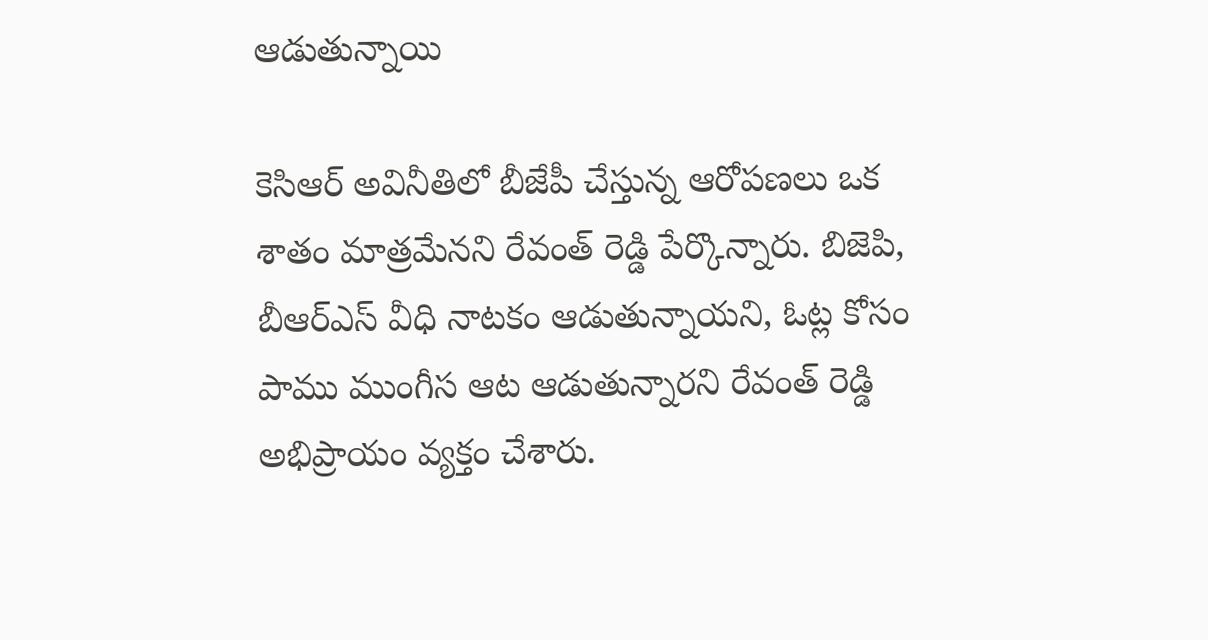ఆడుతున్నాయి

కెసిఆర్ అవినీతిలో బీజేపీ చేస్తున్న ఆరోపణలు ఒక శాతం మాత్రమేనని రేవంత్ రెడ్డి పేర్కొన్నారు. బిజెపి, బీఆర్ఎస్ వీధి నాటకం ఆడుతున్నాయని, ఓట్ల కోసం పాము ముంగీస ఆట ఆడుతున్నారని రేవంత్ రెడ్డి అభిప్రాయం వ్యక్తం చేశారు.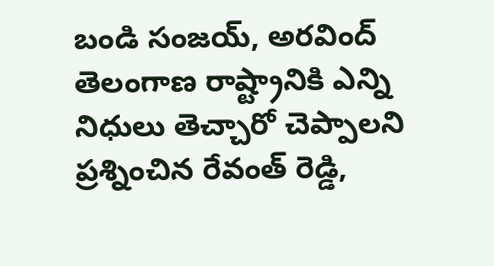బండి సంజయ్, అరవింద్ తెలంగాణ రాష్ట్రానికి ఎన్ని నిధులు తెచ్చారో చెప్పాలని ప్రశ్నించిన రేవంత్ రెడ్డి,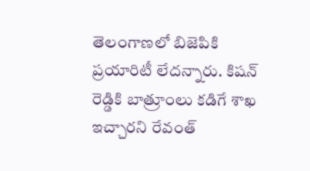తెలంగాణలో బిజెపికి ప్రయారిటీ లేదన్నారు. కిషన్ రెడ్డికి బాత్రూంలు కడిగే శాఖ ఇచ్చారని రేవంత్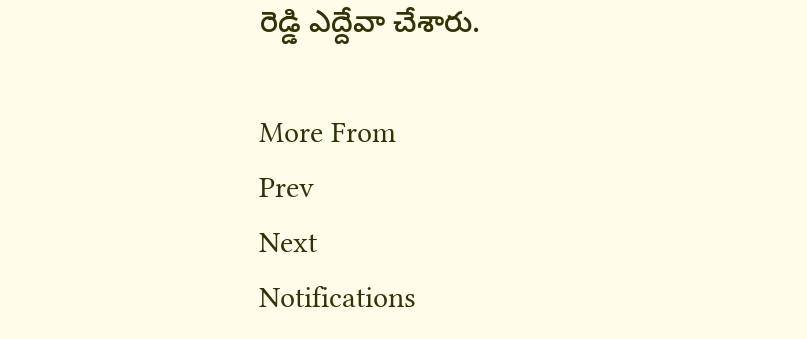రెడ్డి ఎద్దేవా చేశారు.

More From
Prev
Next
Notifications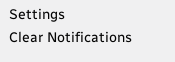Settings
Clear Notifications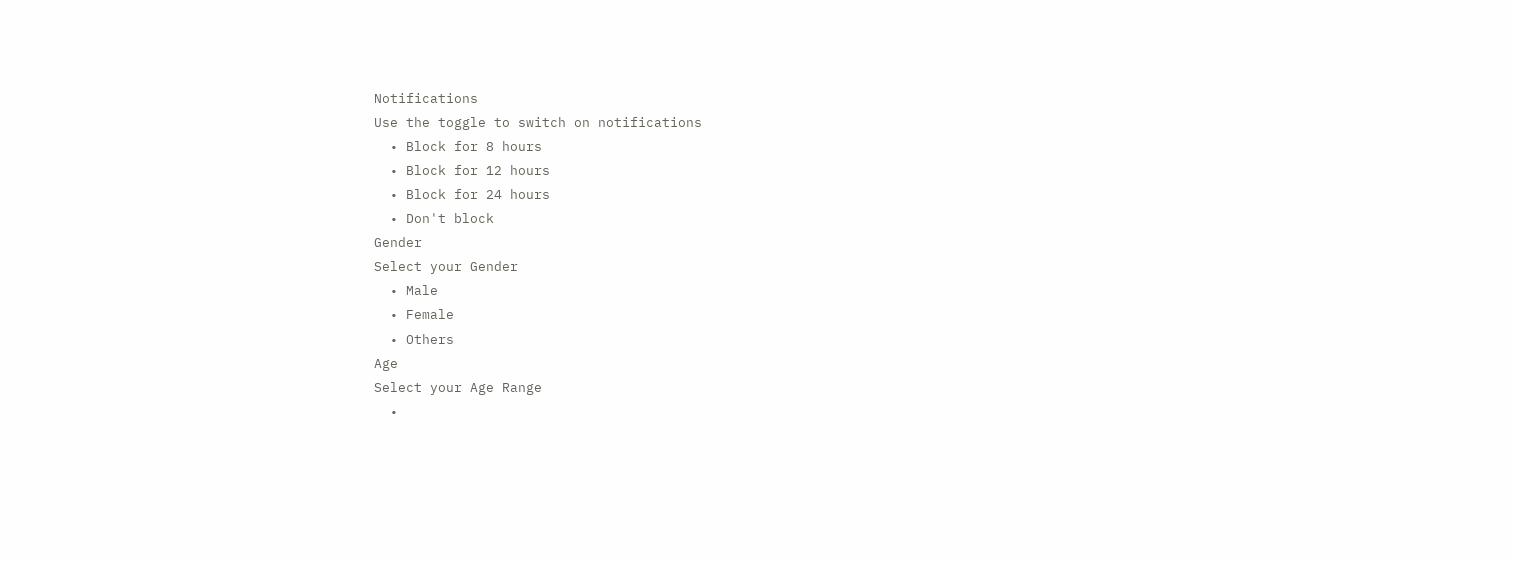Notifications
Use the toggle to switch on notifications
  • Block for 8 hours
  • Block for 12 hours
  • Block for 24 hours
  • Don't block
Gender
Select your Gender
  • Male
  • Female
  • Others
Age
Select your Age Range
  •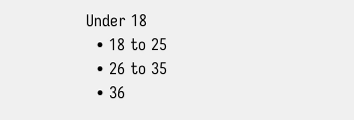Under 18
  • 18 to 25
  • 26 to 35
  • 36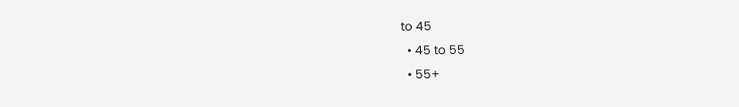to 45
  • 45 to 55
  • 55+